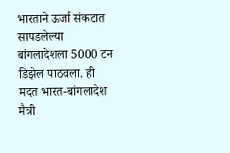भारताने ऊर्जा संकटात सापडलेल्या बांगलादेशला 5000 टन डिझेल पाठवला. ही मदत भारत-बांगलादेश मैत्री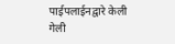पाईपलाईनद्वारे केली गेली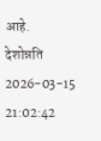आहे.
देशोन्नति
2026-03-15 21:02:42